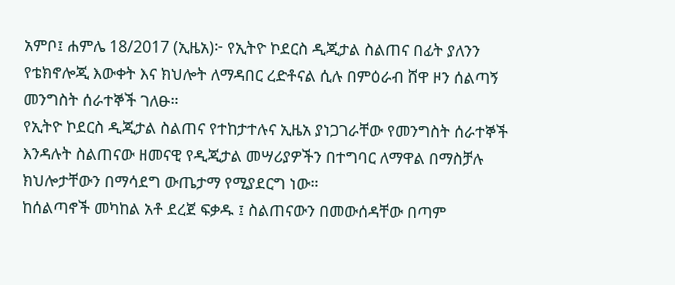አምቦ፤ ሐምሌ 18/2017 (ኢዜአ)፦ የኢትዮ ኮደርስ ዲጂታል ስልጠና በፊት ያለንን የቴክኖሎጂ እውቀት እና ክህሎት ለማዳበር ረድቶናል ሲሉ በምዕራብ ሸዋ ዞን ሰልጣኝ መንግስት ሰራተኞች ገለፁ።
የኢትዮ ኮደርስ ዲጂታል ስልጠና የተከታተሉና ኢዜአ ያነጋገራቸው የመንግስት ሰራተኞች እንዳሉት ስልጠናው ዘመናዊ የዲጂታል መሣሪያዎችን በተግባር ለማዋል በማስቻሉ ክህሎታቸውን በማሳደግ ውጤታማ የሚያደርግ ነው።
ከሰልጣኖች መካከል አቶ ደረጀ ፍቃዱ ፤ ስልጠናውን በመውሰዳቸው በጣም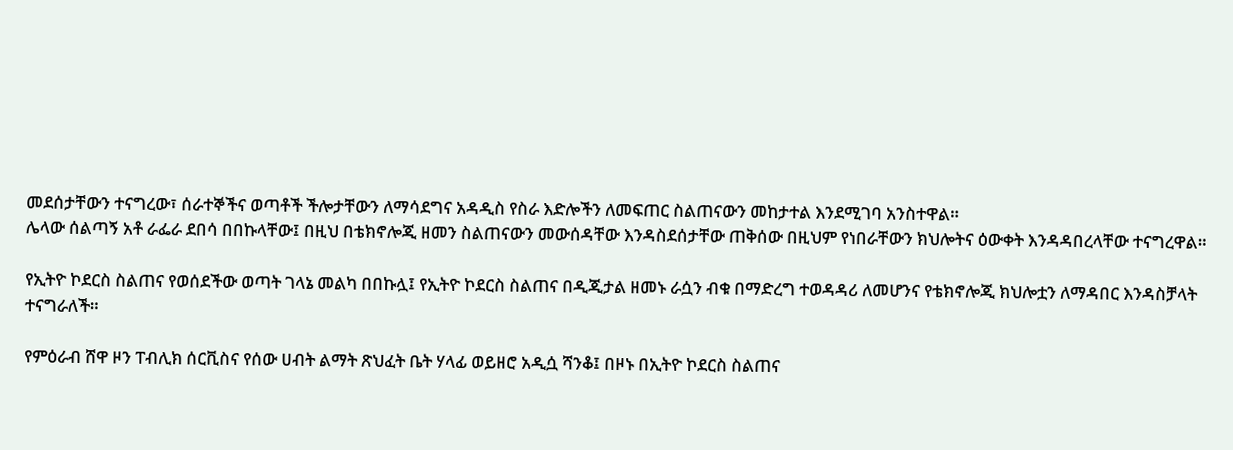መደሰታቸውን ተናግረው፣ ሰራተኞችና ወጣቶች ችሎታቸውን ለማሳደግና አዳዲስ የስራ እድሎችን ለመፍጠር ስልጠናውን መከታተል እንደሚገባ አንስተዋል።
ሌላው ሰልጣኝ አቶ ራፌራ ደበሳ በበኩላቸው፤ በዚህ በቴክኖሎጂ ዘመን ስልጠናውን መውሰዳቸው እንዳስደሰታቸው ጠቅሰው በዚህም የነበራቸውን ክህሎትና ዕውቀት እንዳዳበረላቸው ተናግረዋል።

የኢትዮ ኮደርስ ስልጠና የወሰደችው ወጣት ገላኔ መልካ በበኩሏ፤ የኢትዮ ኮደርስ ስልጠና በዲጂታል ዘመኑ ራሷን ብቁ በማድረግ ተወዳዳሪ ለመሆንና የቴክኖሎጂ ክህሎቷን ለማዳበር እንዳስቻላት ተናግራለች።

የምዕራብ ሸዋ ዞን ፐብሊክ ሰርቪስና የሰው ሀብት ልማት ጽህፈት ቤት ሃላፊ ወይዘሮ አዲሷ ሻንቆ፤ በዞኑ በኢትዮ ኮደርስ ስልጠና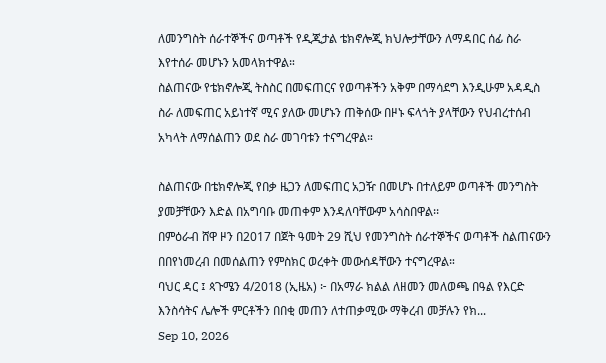ለመንግስት ሰራተኞችና ወጣቶች የዲጂታል ቴክኖሎጂ ክህሎታቸውን ለማዳበር ሰፊ ስራ እየተሰራ መሆኑን አመላክተዋል።
ስልጠናው የቴክኖሎጂ ትስስር በመፍጠርና የወጣቶችን አቅም በማሳደግ እንዲሁም አዳዲስ ስራ ለመፍጠር አይነተኛ ሚና ያለው መሆኑን ጠቅሰው በዞኑ ፍላጎት ያላቸውን የህብረተሰብ አካላት ለማሰልጠን ወደ ስራ መገባቱን ተናግረዋል።

ስልጠናው በቴክኖሎጂ የበቃ ዜጋን ለመፍጠር አጋዥ በመሆኑ በተለይም ወጣቶች መንግስት ያመቻቸውን እድል በአግባቡ መጠቀም እንዳለባቸውም አሳስበዋል፡፡
በምዕራብ ሸዋ ዞን በ2017 በጀት ዓመት 29 ሺህ የመንግስት ሰራተኞችና ወጣቶች ስልጠናውን በበየነመረብ በመሰልጠን የምስክር ወረቀት መውሰዳቸውን ተናግረዋል።
ባህር ዳር ፤ ጳጉሜን 4/2018 (ኢዜአ) ፦ በአማራ ክልል ለዘመን መለወጫ በዓል የእርድ እንስሳትና ሌሎች ምርቶችን በበቂ መጠን ለተጠቃሚው ማቅረብ መቻሉን የክ...
Sep 10, 2026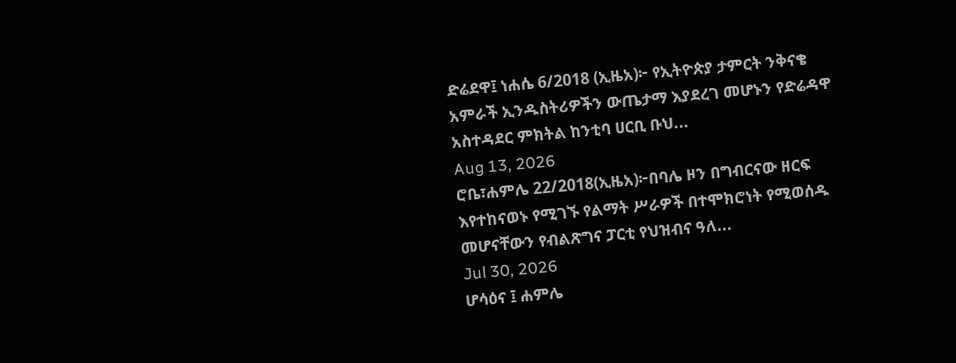ድሬደዋ፤ ነሐሴ 6/2018 (ኢዜአ)፦ የኢትዮጵያ ታምርት ንቅናቄ አምራች ኢንዱስትሪዎችን ውጤታማ እያደረገ መሆኑን የድሬዳዋ አስተዳደር ምክትል ከንቲባ ሀርቢ ቡህ...
Aug 13, 2026
ሮቤ፣ሐምሌ 22/2018(ኢዜአ)፦በባሌ ዞን በግብርናው ዘርፍ እየተከናወኑ የሚገኙ የልማት ሥራዎች በተሞክሮነት የሚወሰዱ መሆናቸውን የብልጽግና ፓርቲ የህዝብና ዓለ...
Jul 30, 2026
ሆሳዕና ፤ ሐምሌ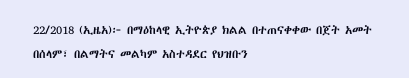22/2018 (ኢዜአ)፦ በማዕከላዊ ኢትዮጵያ ክልል በተጠናቀቀው በጀት አመት በሰላም፣ በልማትና መልካም አስተዳደር የህዝቡን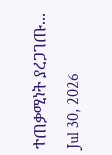ተጠቃሚነት ያረጋገጡ...
Jul 30, 2026